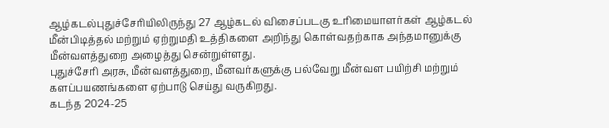ஆழ்கடல்புதுச்சேரியிலிருந்து 27 ஆழ்கடல் விசைப்படகு உரிமையாளர்கள் ஆழ்கடல் மீன்பிடித்தல் மற்றும் ஏற்றுமதி உத்திகளை அறிந்து கொள்வதற்காக அந்தமானுக்கு மீன்வளத்துறை அழைத்து சென்றுள்ளது.
புதுச்சேரி அரசு, மீன்வளத்துறை, மீனவர்களுக்கு பல்வேறு மீன்வள பயிற்சி மற்றும் களப்பயணங்களை ஏற்பாடு செய்து வருகிறது.
கடந்த 2024-25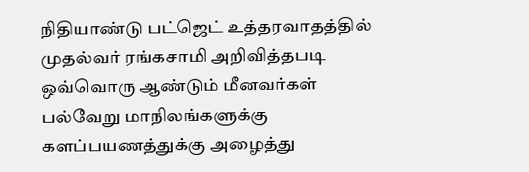நிதியாண்டு பட்ஜெட் உத்தரவாதத்தில் முதல்வர் ரங்கசாமி அறிவித்தபடி ஒவ்வொரு ஆண்டும் மீனவர்கள் பல்வேறு மாநிலங்களுக்கு
களப்பயணத்துக்கு அழைத்து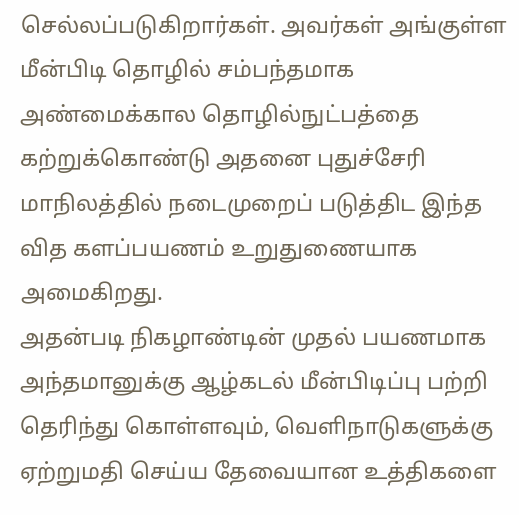செல்லப்படுகிறார்கள். அவர்கள் அங்குள்ள மீன்பிடி தொழில் சம்பந்தமாக அண்மைக்கால தொழில்நுட்பத்தை கற்றுக்கொண்டு அதனை புதுச்சேரி மாநிலத்தில் நடைமுறைப் படுத்திட இந்த வித களப்பயணம் உறுதுணையாக அமைகிறது.
அதன்படி நிகழாண்டின் முதல் பயணமாக அந்தமானுக்கு ஆழ்கடல் மீன்பிடிப்பு பற்றி தெரிந்து கொள்ளவும், வெளிநாடுகளுக்கு ஏற்றுமதி செய்ய தேவையான உத்திகளை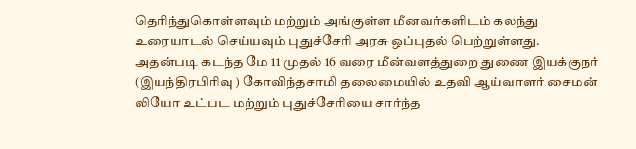தெரிந்துகொள்ளவும் மற்றும் அங்குள்ள மீனவர்களிடம் கலந்து உரையாடல் செய்யவும் புதுச்சேரி அரசு ஒப்புதல் பெற்றுள்ளது.
அதன்படி கடந்த மே 11 முதல் 16 வரை மீன்வளத்துறை துணை இயக்குநர் (இயந்திரபிரிவு ) கோவிந்தசாமி தலைமையில் உதவி ஆய்வாளர் சைமன் லியோ உட்பட மற்றும் புதுச்சேரியை சார்ந்த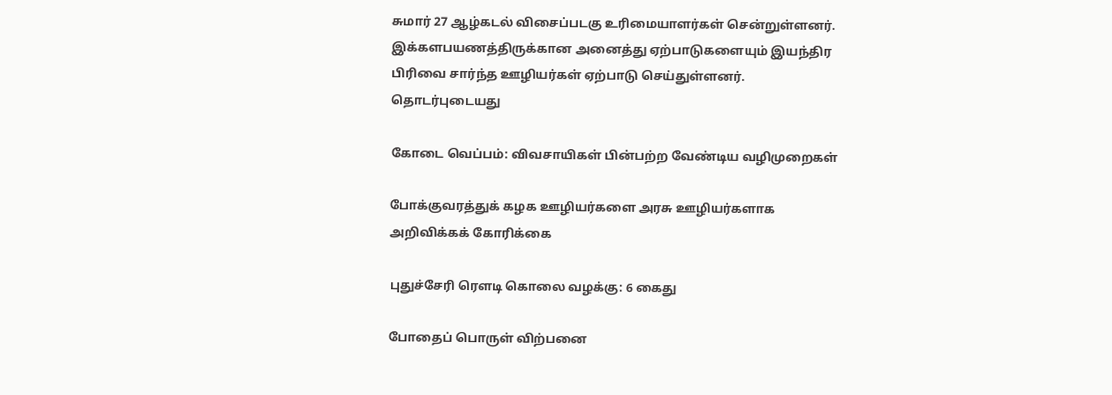சுமார் 27 ஆழ்கடல் விசைப்படகு உரிமையாளர்கள் சென்றுள்ளனர். இக்களபயணத்திருக்கான அனைத்து ஏற்பாடுகளையும் இயந்திர பிரிவை சார்ந்த ஊழியர்கள் ஏற்பாடு செய்துள்ளனர்.
தொடர்புடையது

கோடை வெப்பம்: விவசாயிகள் பின்பற்ற வேண்டிய வழிமுறைகள்

போக்குவரத்துக் கழக ஊழியர்களை அரசு ஊழியர்களாக அறிவிக்கக் கோரிக்கை

புதுச்சேரி ரௌடி கொலை வழக்கு: 6 கைது

போதைப் பொருள் விற்பனை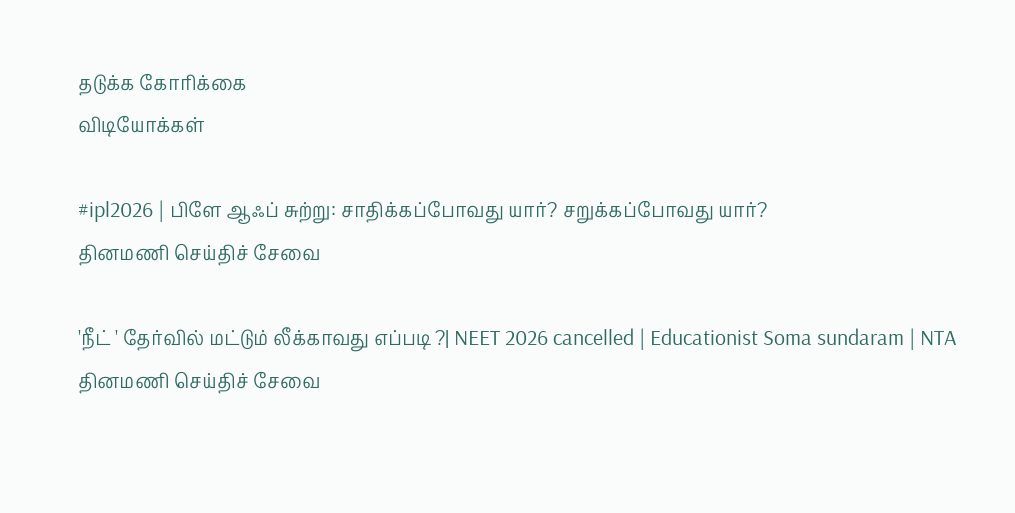தடுக்க கோரிக்கை
விடியோக்கள்

#ipl2026 | பிளே ஆஃப் சுற்று: சாதிக்கப்போவது யார்? சறுக்கப்போவது யார்?
தினமணி செய்திச் சேவை

'நீட் ' தேர்வில் மட்டும் லீக்காவது எப்படி ?| NEET 2026 cancelled | Educationist Soma sundaram | NTA
தினமணி செய்திச் சேவை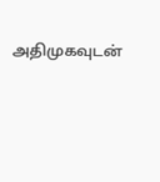அதிமுகவுடன்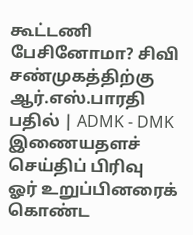கூட்டணி பேசினோமா? சிவி சண்முகத்திற்கு ஆர்.எஸ்.பாரதி பதில் | ADMK - DMK
இணையதளச் செய்திப் பிரிவு
ஓர் உறுப்பினரைக் கொண்ட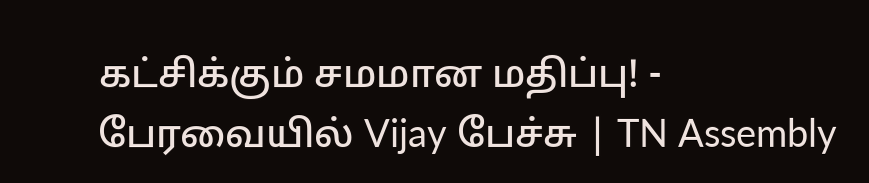கட்சிக்கும் சமமான மதிப்பு! - பேரவையில் Vijay பேச்சு | TN Assembly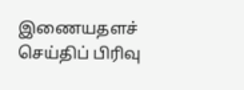இணையதளச் செய்திப் பிரிவு